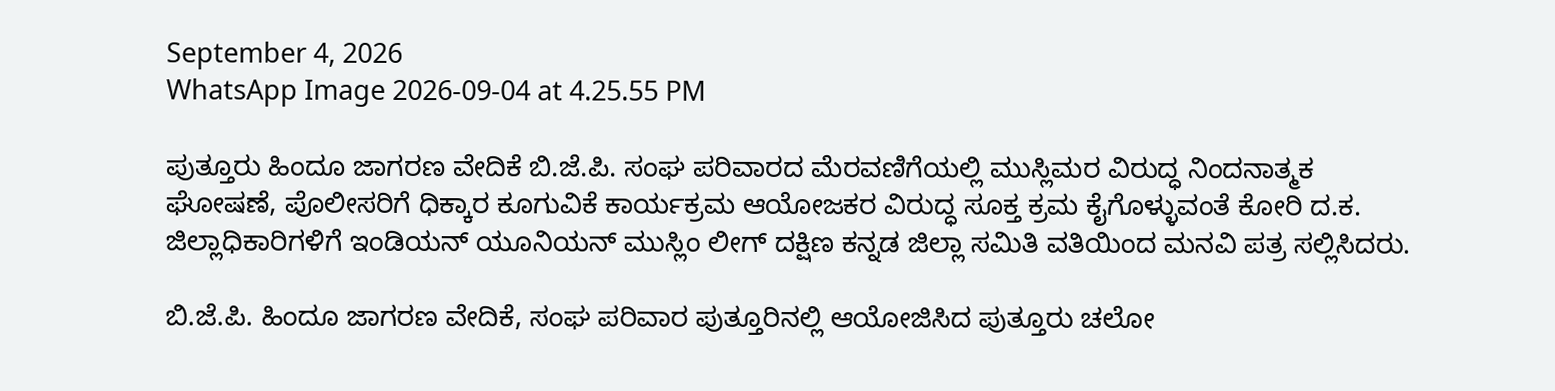September 4, 2026
WhatsApp Image 2026-09-04 at 4.25.55 PM

ಪುತ್ತೂರು ಹಿಂದೂ ಜಾಗರಣ ವೇದಿಕೆ ಬಿ.ಜೆ.ಪಿ. ಸಂಘ ಪರಿವಾರದ ಮೆರವಣಿಗೆಯಲ್ಲಿ ಮುಸ್ಲಿಮರ ವಿರುದ್ಧ ನಿಂದನಾತ್ಮಕ ಘೋಷಣೆ, ಪೊಲೀಸರಿಗೆ ಧಿಕ್ಕಾರ ಕೂಗುವಿಕೆ ಕಾರ್ಯಕ್ರಮ ಆಯೋಜಕರ ವಿರುದ್ಧ ಸೂಕ್ತ ಕ್ರಮ ಕೈಗೊಳ್ಳುವಂತೆ ಕೋರಿ ದ.ಕ. ಜಿಲ್ಲಾಧಿಕಾರಿಗಳಿಗೆ ಇಂಡಿಯನ್ ಯೂನಿಯನ್ ಮುಸ್ಲಿಂ ಲೀಗ್ ದಕ್ಷಿಣ ಕನ್ನಡ ಜಿಲ್ಲಾ ಸಮಿತಿ ವತಿಯಿಂದ ಮನವಿ ಪತ್ರ ಸಲ್ಲಿಸಿದರು.

ಬಿ.ಜೆ.ಪಿ. ಹಿಂದೂ ಜಾಗರಣ ವೇದಿಕೆ, ಸಂಘ ಪರಿವಾರ ಪುತ್ತೂರಿನಲ್ಲಿ ಆಯೋಜಿಸಿದ ಪುತ್ತೂರು ಚಲೋ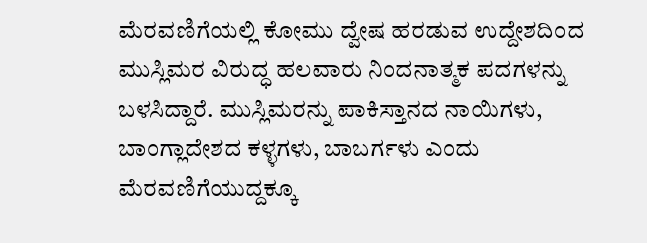ಮೆರವಣಿಗೆಯಲ್ಲಿ ಕೋಮು ದ್ವೇಷ ಹರಡುವ ಉದ್ದೇಶದಿಂದ ಮುಸ್ಲಿಮರ ವಿರುದ್ಧ ಹಲವಾರು ನಿಂದನಾತ್ಮಕ ಪದಗಳನ್ನು ಬಳಸಿದ್ದಾರೆ. ಮುಸ್ಲಿಮರನ್ನು ಪಾಕಿಸ್ತಾನದ ನಾಯಿಗಳು, ಬಾಂಗ್ಲಾದೇಶದ ಕಳ್ಳಗಳು, ಬಾಬರ್ಗಳು ಎಂದು ಮೆರವಣಿಗೆಯುದ್ದಕ್ಕೂ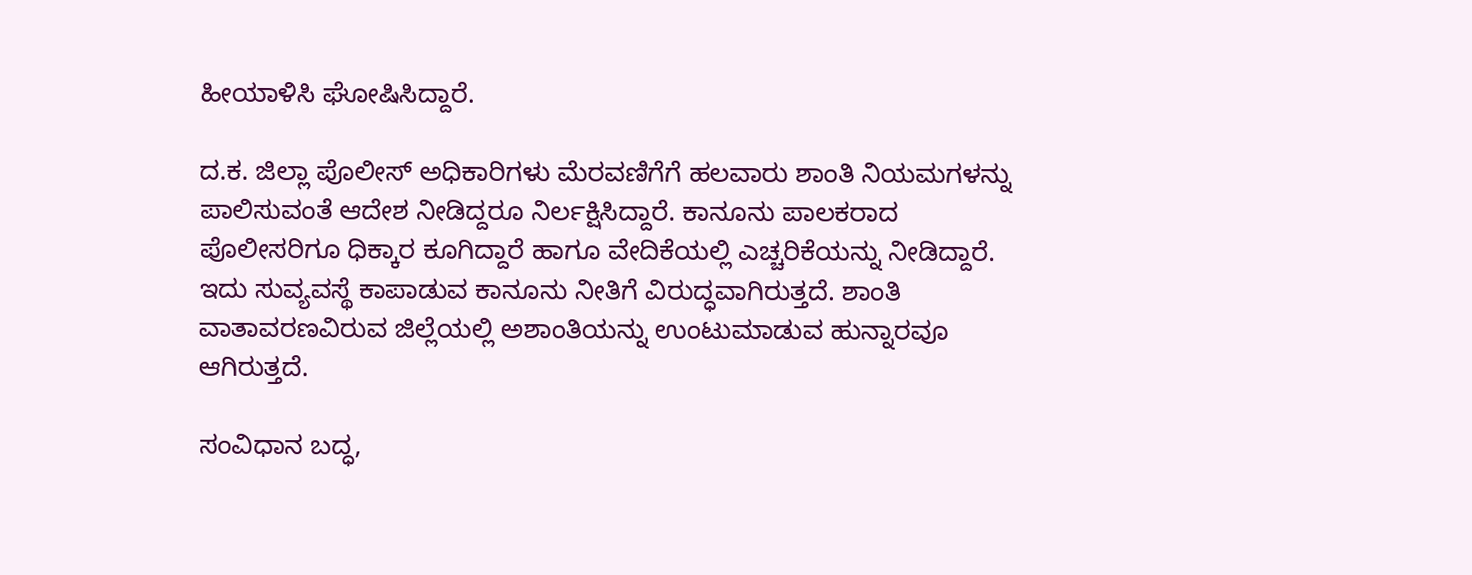ಹೀಯಾಳಿಸಿ ಘೋಷಿಸಿದ್ದಾರೆ.

ದ.ಕ. ಜಿಲ್ಲಾ ಪೊಲೀಸ್ ಅಧಿಕಾರಿಗಳು ಮೆರವಣಿಗೆಗೆ ಹಲವಾರು ಶಾಂತಿ ನಿಯಮಗಳನ್ನು ಪಾಲಿಸುವಂತೆ ಆದೇಶ ನೀಡಿದ್ದರೂ ನಿರ್ಲಕ್ಷಿಸಿದ್ದಾರೆ. ಕಾನೂನು ಪಾಲಕರಾದ ಪೊಲೀಸರಿಗೂ ಧಿಕ್ಕಾರ ಕೂಗಿದ್ದಾರೆ ಹಾಗೂ ವೇದಿಕೆಯಲ್ಲಿ ಎಚ್ಚರಿಕೆಯನ್ನು ನೀಡಿದ್ದಾರೆ. ಇದು ಸುವ್ಯವಸ್ಥೆ ಕಾಪಾಡುವ ಕಾನೂನು ನೀತಿಗೆ ವಿರುದ್ಧವಾಗಿರುತ್ತದೆ. ಶಾಂತಿ ವಾತಾವರಣವಿರುವ ಜಿಲ್ಲೆಯಲ್ಲಿ ಅಶಾಂತಿಯನ್ನು ಉಂಟುಮಾಡುವ ಹುನ್ನಾರವೂ ಆಗಿರುತ್ತದೆ.

ಸಂವಿಧಾನ ಬದ್ಧ,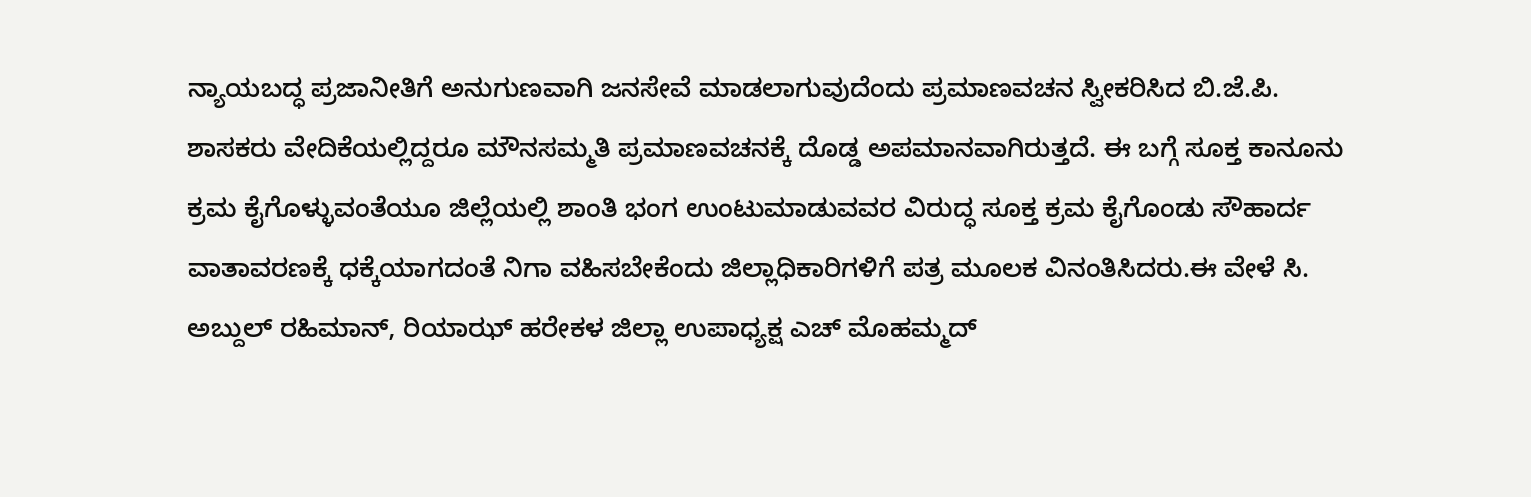ನ್ಯಾಯಬದ್ಧ ಪ್ರಜಾನೀತಿಗೆ ಅನುಗುಣವಾಗಿ ಜನಸೇವೆ ಮಾಡಲಾಗುವುದೆಂದು ಪ್ರಮಾಣವಚನ ಸ್ವೀಕರಿಸಿದ ಬಿ.ಜೆ.ಪಿ. ಶಾಸಕರು ವೇದಿಕೆಯಲ್ಲಿದ್ದರೂ ಮೌನಸಮ್ಮತಿ ಪ್ರಮಾಣವಚನಕ್ಕೆ ದೊಡ್ಡ ಅಪಮಾನವಾಗಿರುತ್ತದೆ. ಈ ಬಗ್ಗೆ ಸೂಕ್ತ ಕಾನೂನು ಕ್ರಮ ಕೈಗೊಳ್ಳುವಂತೆಯೂ ಜಿಲ್ಲೆಯಲ್ಲಿ ಶಾಂತಿ ಭಂಗ ಉಂಟುಮಾಡುವವರ ವಿರುದ್ಧ ಸೂಕ್ತ ಕ್ರಮ ಕೈಗೊಂಡು ಸೌಹಾರ್ದ ವಾತಾವರಣಕ್ಕೆ ಧಕ್ಕೆಯಾಗದಂತೆ ನಿಗಾ ವಹಿಸಬೇಕೆಂದು ಜಿಲ್ಲಾಧಿಕಾರಿಗಳಿಗೆ ಪತ್ರ ಮೂಲಕ ವಿನಂತಿಸಿದರು.ಈ ವೇಳೆ ಸಿ. ಅಬ್ದುಲ್ ರಹಿಮಾನ್, ರಿಯಾಝ್ ಹರೇಕಳ ಜಿಲ್ಲಾ ಉಪಾಧ್ಯಕ್ಷ ಎಚ್ ಮೊಹಮ್ಮದ್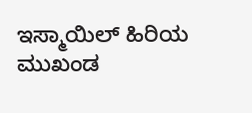ಇಸ್ಮಾಯಿಲ್ ಹಿರಿಯ ಮುಖಂಡ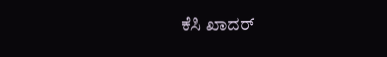ಕೆಸಿ ಖಾದರ್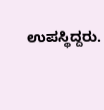ಉಪಸ್ಥಿದ್ದರು.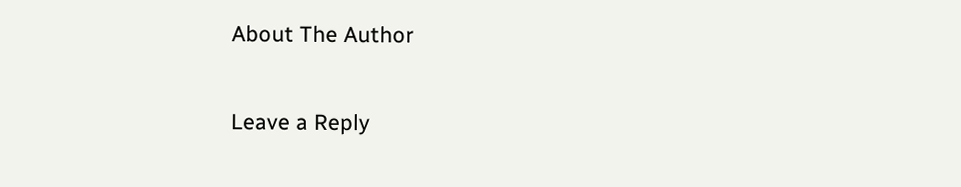About The Author

Leave a Reply